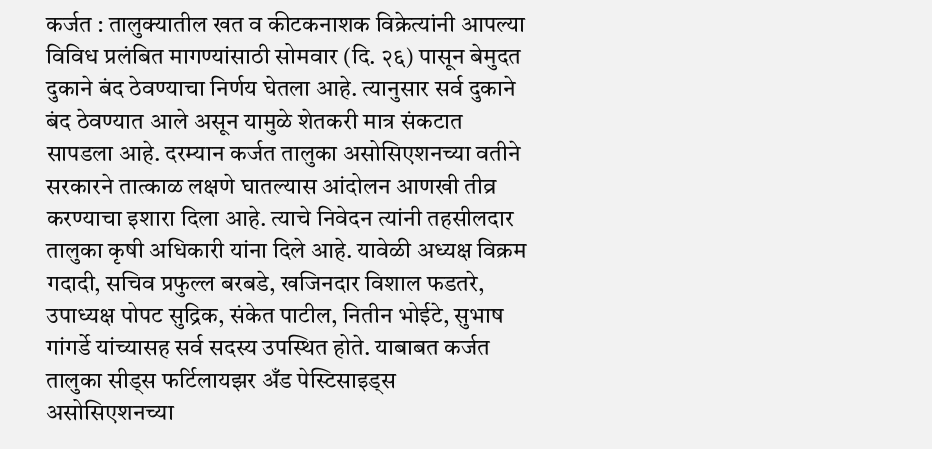कर्जत : तालुक्यातील खत व कीटकनाशक विक्रेत्यांनी आपल्या विविध प्रलंबित मागण्यांसाठी सोमवार (दि. २६) पासून बेमुदत दुकाने बंद ठेवण्याचा निर्णय घेतला आहे. त्यानुसार सर्व दुकाने बंद ठेवण्यात आले असून यामुळे शेतकरी मात्र संकटात सापडला आहे. दरम्यान कर्जत तालुका असोसिएशनच्या वतीने सरकारने तात्काळ लक्षणे घातल्यास आंदोलन आणखी तीव्र करण्याचा इशारा दिला आहे. त्याचे निवेदन त्यांनी तहसीलदार तालुका कृषी अधिकारी यांना दिले आहे. यावेळी अध्यक्ष विक्रम गदादी, सचिव प्रफुल्ल बरबडे, खजिनदार विशाल फडतरे, उपाध्यक्ष पोपट सुद्रिक, संकेत पाटील, नितीन भोईटे, सुभाष गांगर्डे यांच्यासह सर्व सदस्य उपस्थित होते. याबाबत कर्जत तालुका सीड्स फर्टिलायझर अँड पेस्टिसाइड्स असोसिएशनच्या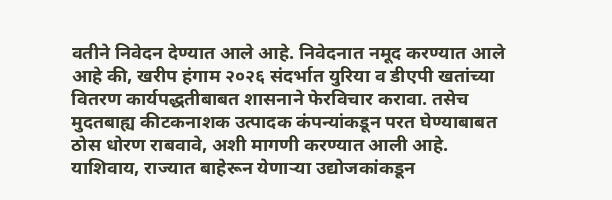वतीने निवेदन देण्यात आले आहे. निवेदनात नमूद करण्यात आले आहे की, खरीप हंगाम २०२६ संदर्भात युरिया व डीएपी खतांच्या वितरण कार्यपद्धतीबाबत शासनाने फेरविचार करावा. तसेच मुदतबाह्य कीटकनाशक उत्पादक कंपन्यांकडून परत घेण्याबाबत ठोस धोरण राबवावे, अशी मागणी करण्यात आली आहे. याशिवाय, राज्यात बाहेरून येणाऱ्या उद्योजकांकडून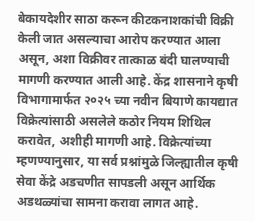बेकायदेशीर साठा करून कीटकनाशकांची विक्री केली जात असल्याचा आरोप करण्यात आला असून, अशा विक्रीवर तात्काळ बंदी घालण्याची मागणी करण्यात आली आहे. केंद्र शासनाने कृषी विभागामार्फत २०२५ च्या नवीन बियाणे कायद्यात विक्रेत्यांसाठी असलेले कठोर नियम शिथिल करावेत, अशीही मागणी आहे. विक्रेत्यांच्या म्हणण्यानुसार, या सर्व प्रश्नांमुळे जिल्ह्यातील कृषी सेवा केंद्रे अडचणीत सापडली असून आर्थिक अडथळ्यांचा सामना करावा लागत आहे.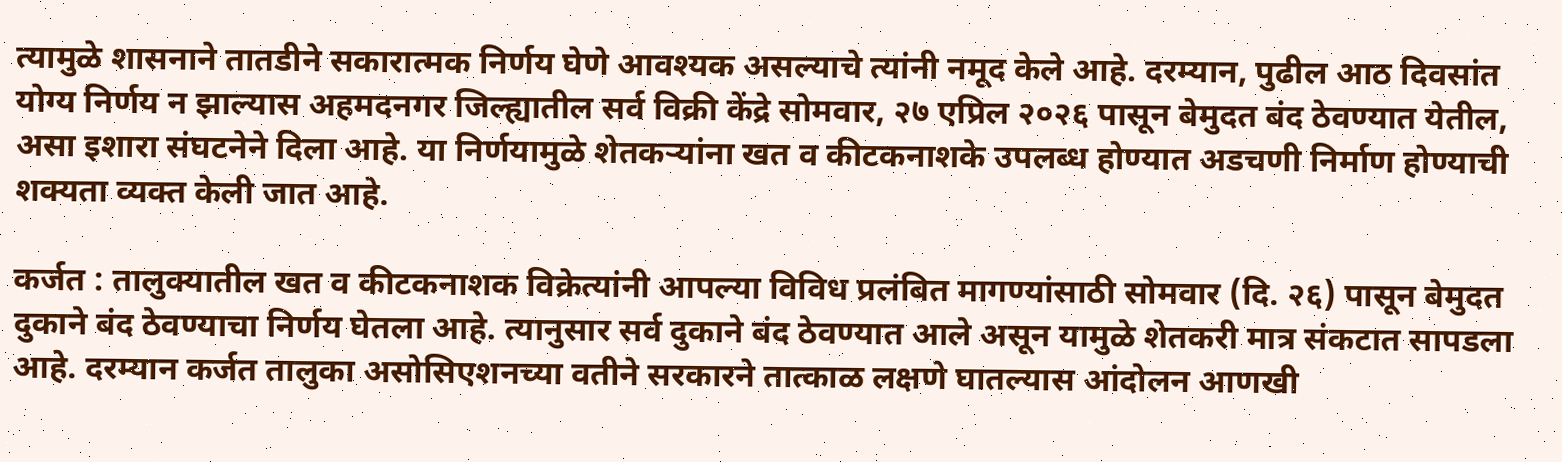त्यामुळे शासनाने तातडीने सकारात्मक निर्णय घेणे आवश्यक असल्याचे त्यांनी नमूद केले आहे. दरम्यान, पुढील आठ दिवसांत योग्य निर्णय न झाल्यास अहमदनगर जिल्ह्यातील सर्व विक्री केंद्रे सोमवार, २७ एप्रिल २०२६ पासून बेमुदत बंद ठेवण्यात येतील, असा इशारा संघटनेने दिला आहे. या निर्णयामुळे शेतकऱ्यांना खत व कीटकनाशके उपलब्ध होण्यात अडचणी निर्माण होण्याची शक्यता व्यक्त केली जात आहे.

कर्जत : तालुक्यातील खत व कीटकनाशक विक्रेत्यांनी आपल्या विविध प्रलंबित मागण्यांसाठी सोमवार (दि. २६) पासून बेमुदत दुकाने बंद ठेवण्याचा निर्णय घेतला आहे. त्यानुसार सर्व दुकाने बंद ठेवण्यात आले असून यामुळे शेतकरी मात्र संकटात सापडला आहे. दरम्यान कर्जत तालुका असोसिएशनच्या वतीने सरकारने तात्काळ लक्षणे घातल्यास आंदोलन आणखी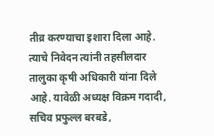तीव्र करण्याचा इशारा दिला आहे. त्याचे निवेदन त्यांनी तहसीलदार तालुका कृषी अधिकारी यांना दिले आहे. यावेळी अध्यक्ष विक्रम गदादी, सचिव प्रफुल्ल बरबडे,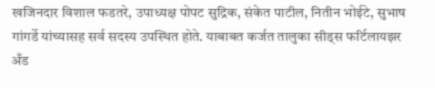खजिनदार विशाल फडतरे, उपाध्यक्ष पोपट सुद्रिक, संकेत पाटील, नितीन भोईटे, सुभाष गांगर्डे यांच्यासह सर्व सदस्य उपस्थित होते. याबाबत कर्जत तालुका सीड्स फर्टिलायझर अँड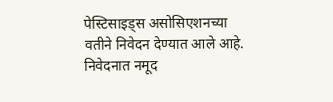पेस्टिसाइड्स असोसिएशनच्या वतीने निवेदन देण्यात आले आहे.
निवेदनात नमूद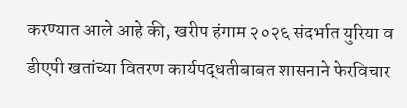करण्यात आले आहे की, खरीप हंगाम २०२६ संदर्भात युरिया व डीएपी खतांच्या वितरण कार्यपद्धतीबाबत शासनाने फेरविचार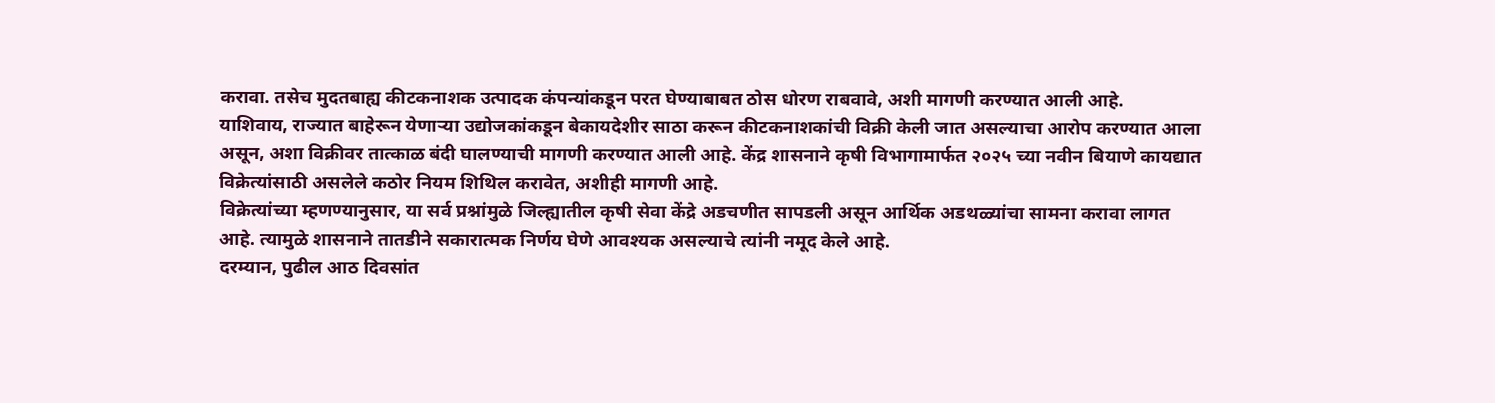करावा. तसेच मुदतबाह्य कीटकनाशक उत्पादक कंपन्यांकडून परत घेण्याबाबत ठोस धोरण राबवावे, अशी मागणी करण्यात आली आहे.
याशिवाय, राज्यात बाहेरून येणाऱ्या उद्योजकांकडून बेकायदेशीर साठा करून कीटकनाशकांची विक्री केली जात असल्याचा आरोप करण्यात आला असून, अशा विक्रीवर तात्काळ बंदी घालण्याची मागणी करण्यात आली आहे. केंद्र शासनाने कृषी विभागामार्फत २०२५ च्या नवीन बियाणे कायद्यात विक्रेत्यांसाठी असलेले कठोर नियम शिथिल करावेत, अशीही मागणी आहे.
विक्रेत्यांच्या म्हणण्यानुसार, या सर्व प्रश्नांमुळे जिल्ह्यातील कृषी सेवा केंद्रे अडचणीत सापडली असून आर्थिक अडथळ्यांचा सामना करावा लागत आहे. त्यामुळे शासनाने तातडीने सकारात्मक निर्णय घेणे आवश्यक असल्याचे त्यांनी नमूद केले आहे.
दरम्यान, पुढील आठ दिवसांत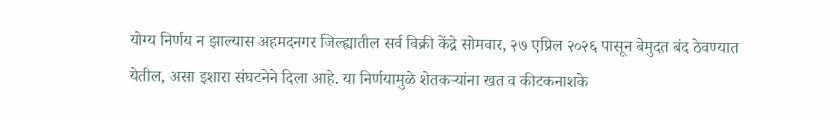योग्य निर्णय न झाल्यास अहमदनगर जिल्ह्यातील सर्व विक्री केंद्रे सोमवार, २७ एप्रिल २०२६ पासून बेमुदत बंद ठेवण्यात येतील, असा इशारा संघटनेने दिला आहे. या निर्णयामुळे शेतकऱ्यांना खत व कीटकनाशके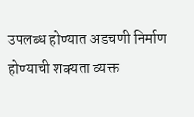उपलब्ध होण्यात अडचणी निर्माण होण्याची शक्यता व्यक्त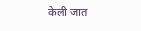केली जात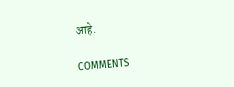आहे.

COMMENTS